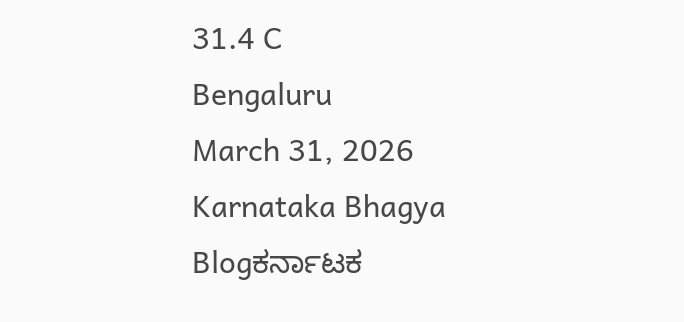31.4 C
Bengaluru
March 31, 2026
Karnataka Bhagya
Blogಕರ್ನಾಟಕ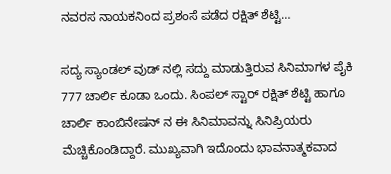ನವರಸ ನಾಯಕನಿಂದ ಪ್ರಶಂಸೆ ಪಡೆದ ರಕ್ಷಿತ್ ಶೆಟ್ಟಿ…

ಸದ್ಯ ಸ್ಯಾಂಡಲ್ ವುಡ್ ನಲ್ಲಿ ಸದ್ದು ಮಾಡುತ್ತಿರುವ ಸಿನಿಮಾಗಳ ಪೈಕಿ 777 ಚಾರ್ಲಿ ಕೂಡಾ ಒಂದು. ಸಿಂಪಲ್ ಸ್ಟಾರ್ ರಕ್ಷಿತ್ ಶೆಟ್ಟಿ ಹಾಗೂ ಚಾರ್ಲಿ ಕಾಂಬಿನೇಷನ್ ನ ಈ ಸಿನಿಮಾವನ್ನು ಸಿನಿಪ್ರಿಯರು ಮೆಚ್ಚಿಕೊಂಡಿದ್ದಾರೆ. ಮುಖ್ಯವಾಗಿ ಇದೊಂದು ಭಾವನಾತ್ಮಕವಾದ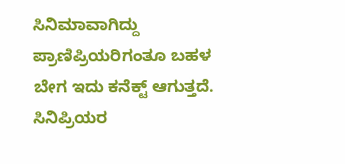ಸಿನಿಮಾವಾಗಿದ್ದು ಪ್ರಾಣಿಪ್ರಿಯರಿಗಂತೂ ಬಹಳ ಬೇಗ ಇದು ಕನೆಕ್ಟ್ ಆಗುತ್ತದೆ. ಸಿನಿಪ್ರಿಯರ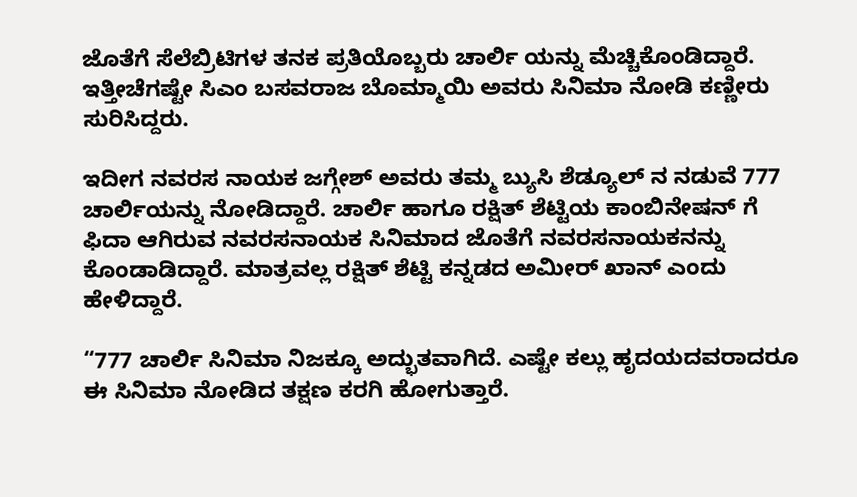ಜೊತೆಗೆ ಸೆಲೆಬ್ರಿಟಿಗಳ ತನಕ ಪ್ರತಿಯೊಬ್ಬರು ಚಾರ್ಲಿ ಯನ್ನು ಮೆಚ್ಚಿಕೊಂಡಿದ್ದಾರೆ. ಇತ್ತೀಚೆಗಷ್ಟೇ ಸಿಎಂ ಬಸವರಾಜ ಬೊಮ್ಮಾಯಿ ಅವರು ಸಿನಿಮಾ ನೋಡಿ ಕಣ್ಣೀರು ಸುರಿಸಿದ್ದರು.

ಇದೀಗ ನವರಸ ನಾಯಕ ಜಗ್ಗೇಶ್ ಅವರು ತಮ್ಮ ಬ್ಯುಸಿ ಶೆಡ್ಯೂಲ್ ನ ನಡುವೆ 777 ಚಾರ್ಲಿಯನ್ನು ನೋಡಿದ್ದಾರೆ. ಚಾರ್ಲಿ ಹಾಗೂ ರಕ್ಷಿತ್ ಶೆಟ್ಟಿಯ ಕಾಂಬಿನೇಷನ್ ಗೆ ಫಿದಾ ಆಗಿರುವ ನವರಸನಾಯಕ ಸಿನಿಮಾದ ಜೊತೆಗೆ ನವರಸನಾಯಕನನ್ನು ಕೊಂಡಾಡಿದ್ದಾರೆ. ಮಾತ್ರವಲ್ಲ ರಕ್ಷಿತ್ ಶೆಟ್ಟಿ ಕನ್ನಡದ ಅಮೀರ್ ಖಾನ್ ಎಂದು ಹೇಳಿದ್ದಾರೆ.

“777 ಚಾರ್ಲಿ ಸಿನಿಮಾ ನಿಜಕ್ಕೂ ಅದ್ಭುತವಾಗಿದೆ. ಎಷ್ಟೇ ಕಲ್ಲು ಹೃದಯದವರಾದರೂ ಈ ಸಿನಿಮಾ ನೋಡಿದ ತಕ್ಷಣ ಕರಗಿ ಹೋಗುತ್ತಾರೆ.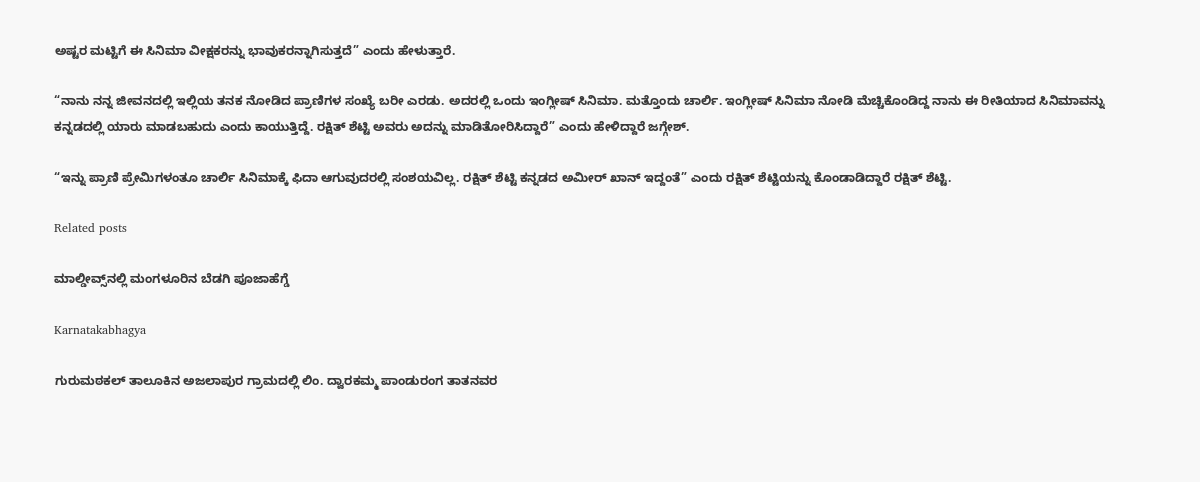ಅಷ್ಟರ ಮಟ್ಟಿಗೆ ಈ ಸಿನಿಮಾ ವೀಕ್ಷಕರನ್ನು ಭಾವುಕರನ್ನಾಗಿಸುತ್ತದೆ” ಎಂದು ಹೇಳುತ್ತಾರೆ.

“ನಾನು ನನ್ನ ಜೀವನದಲ್ಲಿ ಇಲ್ಲಿಯ ತನಕ ನೋಡಿದ ಪ್ರಾಣಿಗಳ ಸಂಖ್ಯೆ ಬರೀ ಎರಡು. ಅದರಲ್ಲಿ ಒಂದು ಇಂಗ್ಲೀಷ್ ಸಿನಿಮಾ. ಮತ್ತೊಂದು ಚಾರ್ಲಿ. ಇಂಗ್ಲೀಷ್ ಸಿನಿಮಾ ನೋಡಿ ಮೆಚ್ಚಿಕೊಂಡಿದ್ದ ನಾನು ಈ ರೀತಿಯಾದ ಸಿನಿಮಾವನ್ನು ಕನ್ನಡದಲ್ಲಿ ಯಾರು ಮಾಡಬಹುದು ಎಂದು ಕಾಯುತ್ತಿದ್ದೆ. ರಕ್ಷಿತ್ ಶೆಟ್ಟಿ ಅವರು ಅದನ್ನು ಮಾಡಿತೋರಿಸಿದ್ದಾರೆ” ಎಂದು ಹೇಳಿದ್ದಾರೆ ಜಗ್ಗೇಶ್.

“ಇನ್ನು ಪ್ರಾಣಿ ಪ್ರೇಮಿಗಳಂತೂ ಚಾರ್ಲಿ ಸಿನಿಮಾಕ್ಕೆ ಫಿದಾ ಆಗುವುದರಲ್ಲಿ ಸಂಶಯವಿಲ್ಲ. ರಕ್ಷಿತ್ ಶೆಟ್ಟಿ ಕನ್ನಡದ ಅಮೀರ್ ಖಾನ್ ಇದ್ದಂತೆ” ಎಂದು ರಕ್ಷಿತ್ ಶೆಟ್ಟಿಯನ್ನು ಕೊಂಡಾಡಿದ್ದಾರೆ ರಕ್ಷಿತ್ ಶೆಟ್ಟಿ.

Related posts

ಮಾಲ್ಡೀವ್ಸ್‌ನಲ್ಲಿ ಮಂಗಳೂರಿನ‌ ಬೆಡಗಿ ಪೂಜಾ‌ಹೆಗ್ಡೆ

Karnatakabhagya

ಗುರುಮಠಕಲ್ ತಾಲೂಕಿನ ಅಜಲಾಪುರ ಗ್ರಾಮದಲ್ಲಿ ಲಿಂ. ದ್ವಾರಕಮ್ಮ ಪಾಂಡುರಂಗ ತಾತನವರ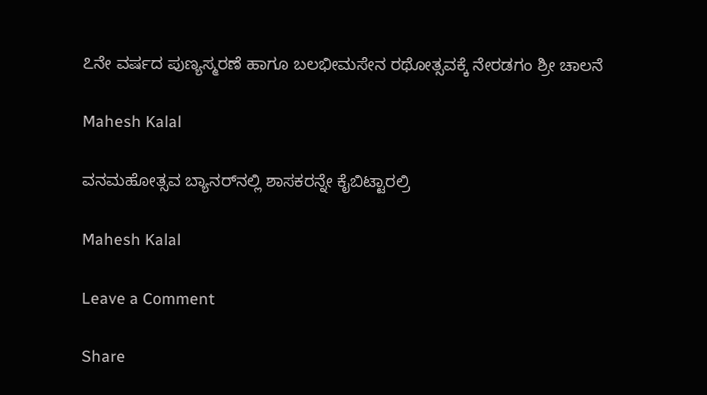೭ನೇ ವರ್ಷದ ಪುಣ್ಯಸ್ಮರಣೆ ಹಾಗೂ ಬಲಭೀಮಸೇನ ರಥೋತ್ಸವಕ್ಕೆ ನೇರಡಗಂ ಶ್ರೀ ಚಾಲನೆ

Mahesh Kalal

ವನಮಹೋತ್ಸವ ಬ್ಯಾನರ್‌ನಲ್ಲಿ ಶಾಸಕರನ್ನೇ ಕೈಬಿಟ್ಟಾರಲ್ರಿ

Mahesh Kalal

Leave a Comment

Share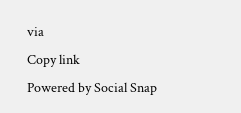via
Copy link
Powered by Social Snap